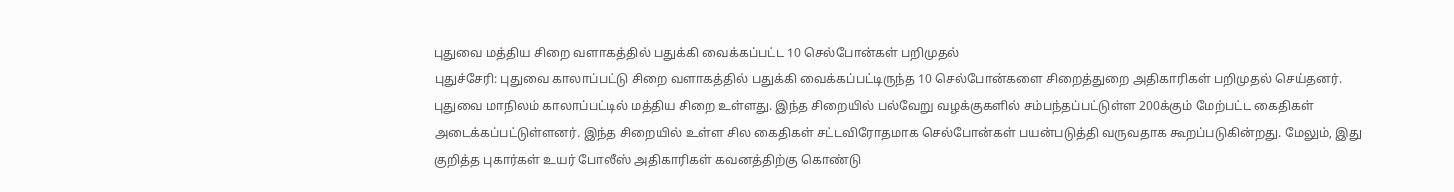புதுவை மத்திய சிறை வளாகத்தில் பதுக்கி வைக்கப்பட்ட 10 செல்போன்கள் பறிமுதல்
புதுச்சேரி: புதுவை காலாப்பட்டு சிறை வளாகத்தில் பதுக்கி வைக்கப்பட்டிருந்த 10 செல்போன்களை சிறைத்துறை அதிகாரிகள் பறிமுதல் செய்தனர்.
புதுவை மாநிலம் காலாப்பட்டில் மத்திய சிறை உள்ளது. இந்த சிறையில் பல்வேறு வழக்குகளில் சம்பந்தப்பட்டுள்ள 200க்கும் மேற்பட்ட கைதிகள் அடைக்கப்பட்டுள்ளனர். இந்த சிறையில் உள்ள சில கைதிகள் சட்டவிரோதமாக செல்போன்கள் பயன்படுத்தி வருவதாக கூறப்படுகின்றது. மேலும், இது குறித்த புகார்கள் உயர் போலீஸ் அதிகாரிகள் கவனத்திற்கு கொண்டு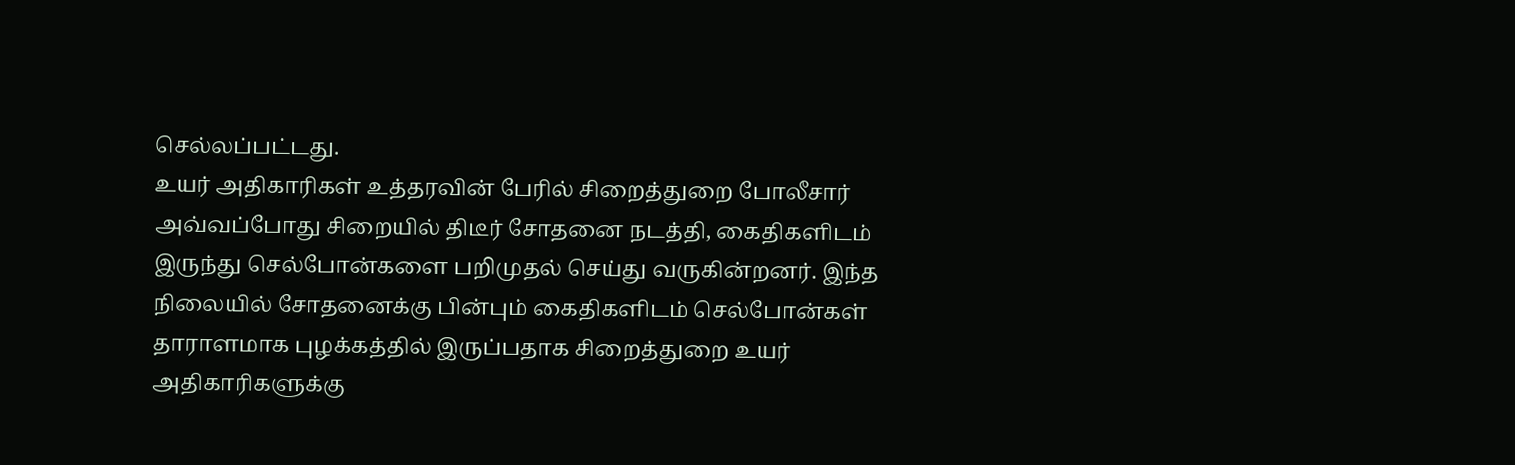செல்லப்பட்டது.
உயர் அதிகாரிகள் உத்தரவின் பேரில் சிறைத்துறை போலீசார் அவ்வப்போது சிறையில் திடீர் சோதனை நடத்தி, கைதிகளிடம் இருந்து செல்போன்களை பறிமுதல் செய்து வருகின்றனர். இந்த நிலையில் சோதனைக்கு பின்பும் கைதிகளிடம் செல்போன்கள் தாராளமாக புழக்கத்தில் இருப்பதாக சிறைத்துறை உயர் அதிகாரிகளுக்கு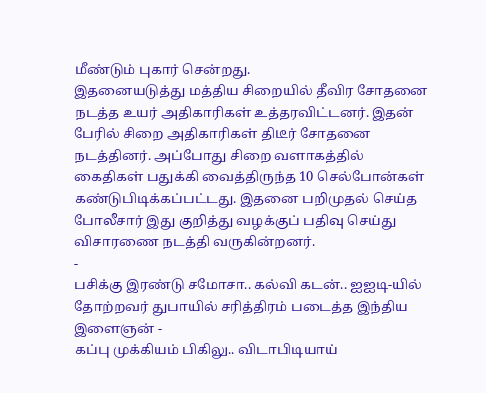மீண்டும் புகார் சென்றது.
இதனையடுத்து மத்திய சிறையில் தீவிர சோதனை நடத்த உயர் அதிகாரிகள் உத்தரவிட்டனர். இதன் பேரில் சிறை அதிகாரிகள் திடீர் சோதனை நடத்தினர். அப்போது சிறை வளாகத்தில் கைதிகள் பதுக்கி வைத்திருந்த 10 செல்போன்கள் கண்டுபிடிக்கப்பட்டது. இதனை பறிமுதல் செய்த போலீசார் இது குறித்து வழக்குப் பதிவு செய்து விசாரணை நடத்தி வருகின்றனர்.
-
பசிக்கு இரண்டு சமோசா.. கல்வி கடன்.. ஐஐடி-யில் தோற்றவர் துபாயில் சரித்திரம் படைத்த இந்திய இளைஞன் -
கப்பு முக்கியம் பிகிலு.. விடாபிடியாய்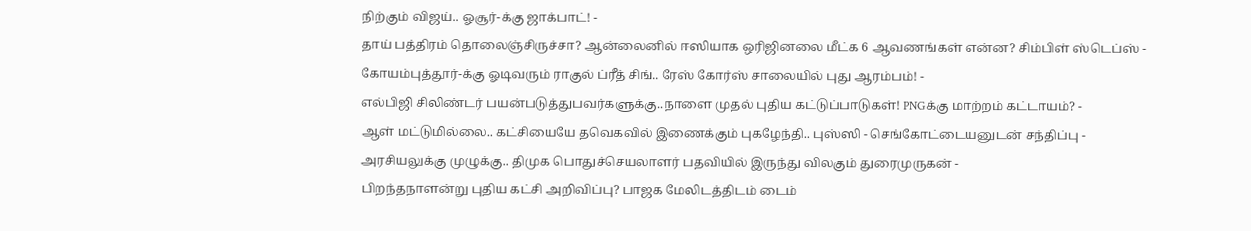நிற்கும் விஜய்.. ஓசூர்-க்கு ஜாக்பாட்! -
தாய் பத்திரம் தொலைஞ்சிருச்சா? ஆன்லைனில் ஈஸியாக ஒரிஜினலை மீட்க 6 ஆவணங்கள் என்ன? சிம்பிள் ஸ்டெப்ஸ் -
கோயம்புத்தூர்-க்கு ஓடிவரும் ராகுல் ப்ரீத் சிங்.. ரேஸ் கோர்ஸ் சாலையில் புது ஆரம்பம்! -
எல்பிஜி சிலிண்டர் பயன்படுத்துபவர்களுக்கு..நாளை முதல் புதிய கட்டுப்பாடுகள்! PNGக்கு மாற்றம் கட்டாயம்? -
ஆள் மட்டுமில்லை.. கட்சியையே தவெகவில் இணைக்கும் புகழேந்தி.. புஸ்ஸி - செங்கோட்டையனுடன் சந்திப்பு -
அரசியலுக்கு முழுக்கு.. திமுக பொதுச்செயலாளர் பதவியில் இருந்து விலகும் துரைமுருகன் -
பிறந்தநாளன்று புதிய கட்சி அறிவிப்பு? பாஜக மேலிடத்திடம் டைம்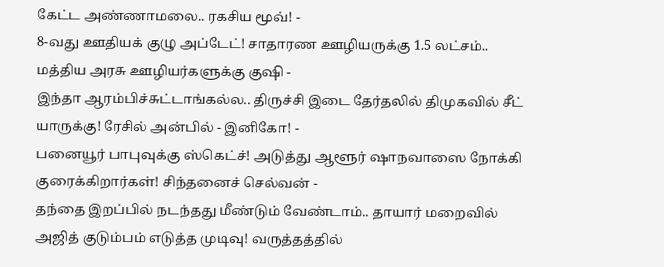கேட்ட அண்ணாமலை.. ரகசிய மூவ்! -
8-வது ஊதியக் குழு அப்டேட்! சாதாரண ஊழியருக்கு 1.5 லட்சம்.. மத்திய அரசு ஊழியர்களுக்கு குஷி -
இந்தா ஆரம்பிச்சுட்டாங்கல்ல.. திருச்சி இடை தேர்தலில் திமுகவில் சீட் யாருக்கு! ரேசில் அன்பில் - இனிகோ! -
பனையூர் பாபுவுக்கு ஸ்கெட்ச்! அடுத்து ஆளூர் ஷாநவாஸை நோக்கி குரைக்கிறார்கள்! சிந்தனைச் செல்வன் -
தந்தை இறப்பில் நடந்தது மீண்டும் வேண்டாம்.. தாயார் மறைவில் அஜித் குடும்பம் எடுத்த முடிவு! வருத்தத்தில்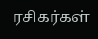ரசிகர்கள்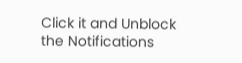Click it and Unblock the Notifications